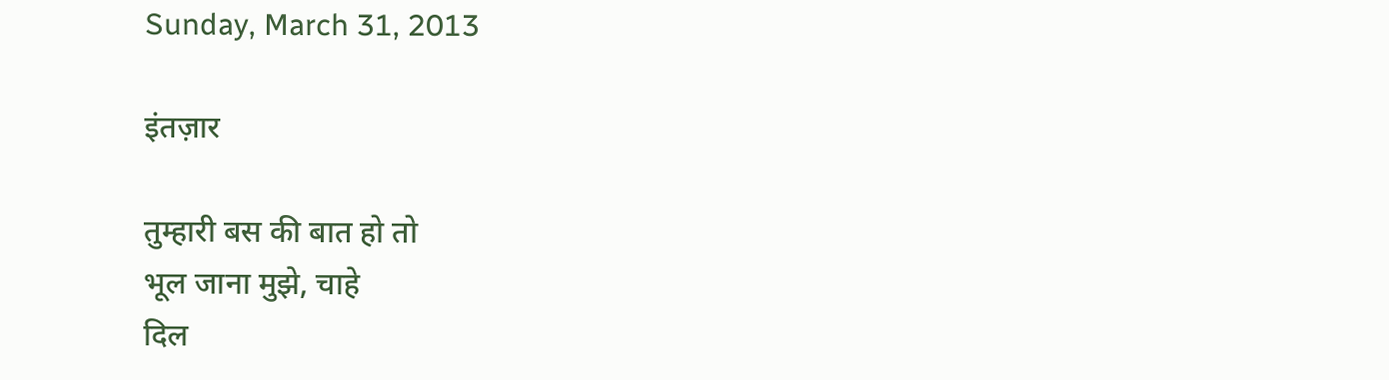Sunday, March 31, 2013

इंतज़ार

तुम्हारी बस की बात हो तो
भूल जाना मुझे, चाहे
दिल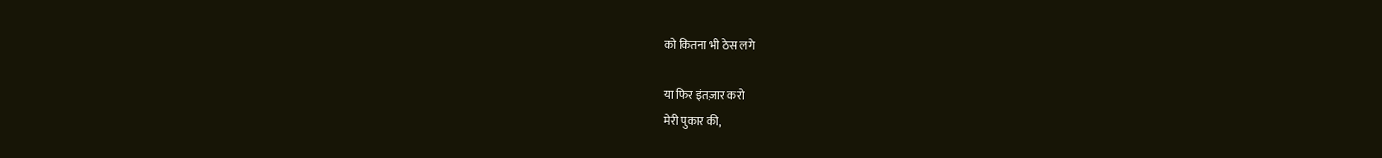को कितना भी ठेस लगे

या फिर इंतज़ार करो
मेरी पुकार की,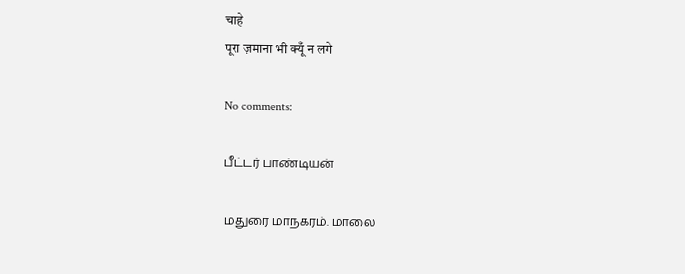चाहे
पूरा ज़माना भी क्यूँ न लगे

No comments:

பீட்டர் பாண்டியன்

மதுரை மாநகரம். மாலை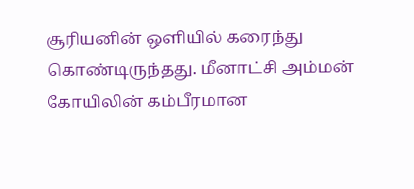சூரியனின் ஒளியில் கரைந்து கொண்டிருந்தது. மீனாட்சி அம்மன் கோயிலின் கம்பீரமான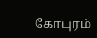கோபுரம்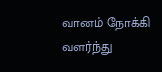வானம் நோக்கி வளர்ந்து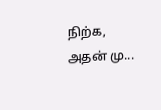நிற்க, அதன் மு...